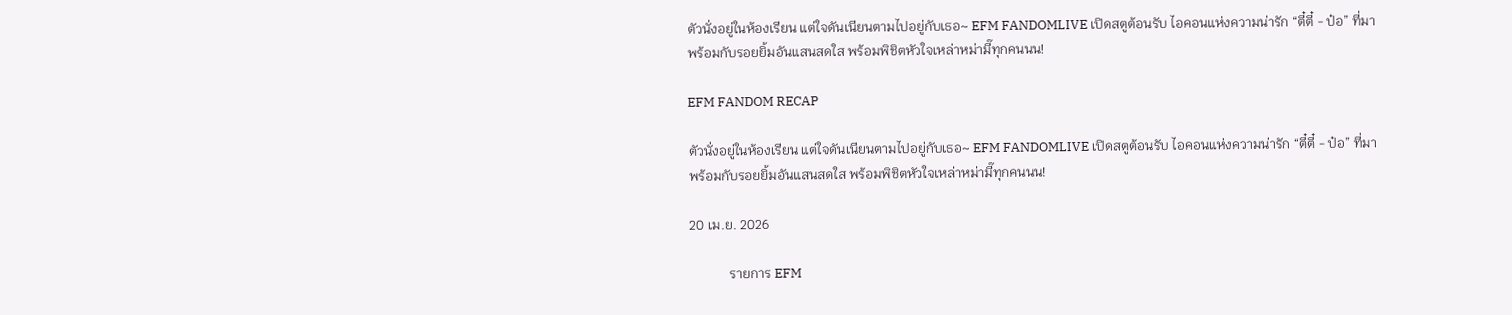ตัวนั่งอยู่ในห้องเรียน แต่ใจดันเนียนตามไปอยู่กับเธอ~ EFM FANDOMLIVE เปิดสตูต้อนรับ ไอคอนแห่งความน่ารัก “ตี๋ตี๋ - ป๋อ” ที่มาพร้อมกับรอยยิ้มอันแสนสดใส พร้อมพิชิตหัวใจเหล่าหม่ามี๊ทุกคนนน!

EFM FANDOM RECAP

ตัวนั่งอยู่ในห้องเรียน แต่ใจดันเนียนตามไปอยู่กับเธอ~ EFM FANDOMLIVE เปิดสตูต้อนรับ ไอคอนแห่งความน่ารัก “ตี๋ตี๋ - ป๋อ” ที่มาพร้อมกับรอยยิ้มอันแสนสดใส พร้อมพิชิตหัวใจเหล่าหม่ามี๊ทุกคนนน!

20 เม.ย. 2026

            รายการ EFM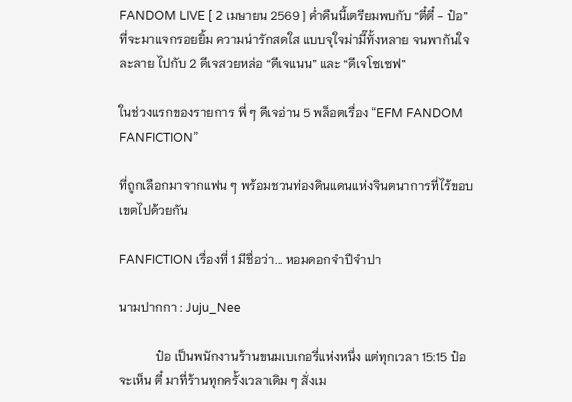FANDOM LIVE [ 2 เมษายน 2569 ] ค่ำคืนนี้เตรียมพบกับ “ตี๋ตี๋ - ป๋อ” ที่จะมาแจกรอยยิ้ม ความน่ารักสดใส แบบจุใจม่ามี๊ทั้งหลาย จนพากันใจละลาย ไปกับ 2 ดีเจสวยหล่อ “ดีเจแนน” และ “ดีเจโซเซฟ”

ในช่วงแรกของรายการ พี่ ๆ ดีเจอ่าน 5 พล็อตเรื่อง “EFM FANDOM FANFICTION”

ที่ถูกเลือกมาจากแฟน ๆ พร้อมชวนท่องดินแดนแห่งจินตนาการที่ไร้ขอบเขตไปด้วยกัน

FANFICTION เรื่องที่ 1 มีชื่อว่า... หอมดอกจำปีจำปา

นามปากกา : Juju_Nee

            ป๋อ เป็นพนักงานร้านขนมเบเกอรี่แห่งหนึ่ง แต่ทุกเวลา 15:15 ป๋อจะเห็น ตี๋ มาที่ร้านทุกครั้งเวลาเดิม ๆ สั่งเม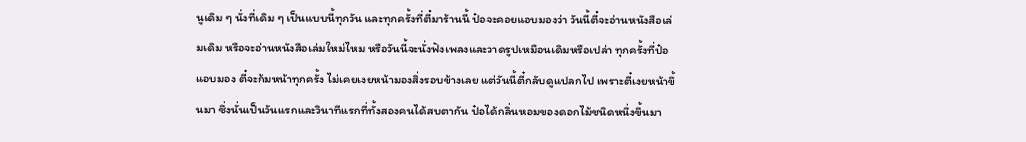นูเดิม ๆ นั่งที่เดิม ๆ เป็นแบบนี้ทุกวัน และทุกครั้งที่ตี๋มาร้านนี้ ป๋อจะคอยแอบมองว่า วันนี้ตี๋จะอ่านหนังสือเล่มเดิม หรือจะอ่านหนังสือเล่มใหม่ไหม หรือวันนี้จะนั่งฟังเพลงและวาดรูปเหมือนเดิมหรือเปล่า ทุกครั้งที่ป๋อแอบมอง ตี๋จะก้มหน้าทุกครั้ง ไม่เคยเงยหน้ามองสิ่งรอบข้างเลย แต่วันนี้ตี๋กลับดูแปลกไป เพราะตี๋เงยหน้าขึ้นมา ซึ่งนั่นเป็นวันแรกและวินาทีแรกที่ทั้งสองคนได้สบตากัน ป๋อได้กลิ่นหอมของดอกไม้ชนิดหนึ่งขึ้นมา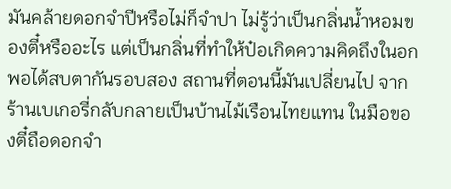มันคล้ายดอกจำปีหรือไม่ก็จำปา ไม่รู้ว่าเป็นกลิ่นน้ำหอมของตี๋หรืออะไร แต่เป็นกลิ่นที่ทำให้ป๋อเกิดความคิดถึงในอก พอได้สบตากันรอบสอง สถานที่ตอนนี้มันเปลี่ยนไป จากร้านเบเกอรี่กลับกลายเป็นบ้านไม้เรือนไทยแทน ในมือของตี๋ถือดอกจำ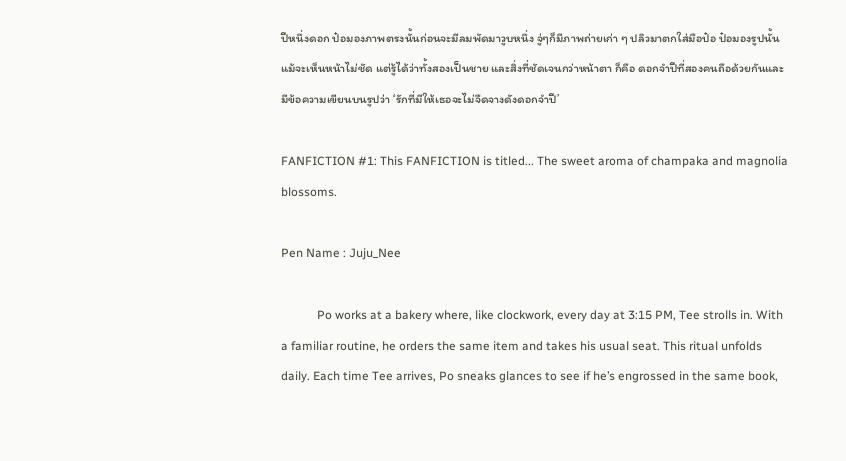ปีหนึ่งดอก ป๋อมองภาพตรงนั้นก่อนจะมีลมพัดมาวูบหนึ่ง จู่ๆก็มีภาพถ่ายเก่า ๆ ปลิวมาตกใส่มือป๋อ ป๋อมองรูปนั้นแม้จะเห็นหน้าไม่ชัด แต่รู้ได้ว่าทั้งสองเป็นชาย และสิ่งที่ชัดเจนกว่าหน้าตา ก็คือ ดอกจำปีที่สองคนถือด้วยกันและมีข้อความเขียนบนรูปว่า ‘รักที่มีให้เธอจะไม่จืดจางดังดอกจำปี’

FANFICTION #1: This FANFICTION is titled... The sweet aroma of champaka and magnolia blossoms.

Pen Name : Juju_Nee

            Po works at a bakery where, like clockwork, every day at 3:15 PM, Tee strolls in. With a familiar routine, he orders the same item and takes his usual seat. This ritual unfolds daily. Each time Tee arrives, Po sneaks glances to see if he’s engrossed in the same book,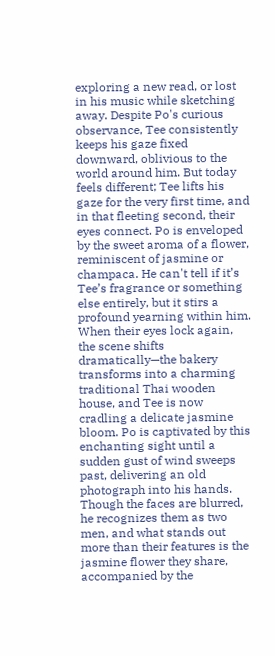exploring a new read, or lost in his music while sketching away. Despite Po's curious observance, Tee consistently keeps his gaze fixed downward, oblivious to the world around him. But today feels different; Tee lifts his gaze for the very first time, and in that fleeting second, their eyes connect. Po is enveloped by the sweet aroma of a flower, reminiscent of jasmine or champaca. He can't tell if it’s Tee’s fragrance or something else entirely, but it stirs a profound yearning within him. When their eyes lock again, the scene shifts dramatically—the bakery transforms into a charming traditional Thai wooden house, and Tee is now cradling a delicate jasmine bloom. Po is captivated by this enchanting sight until a sudden gust of wind sweeps past, delivering an old photograph into his hands. Though the faces are blurred, he recognizes them as two men, and what stands out more than their features is the jasmine flower they share, accompanied by the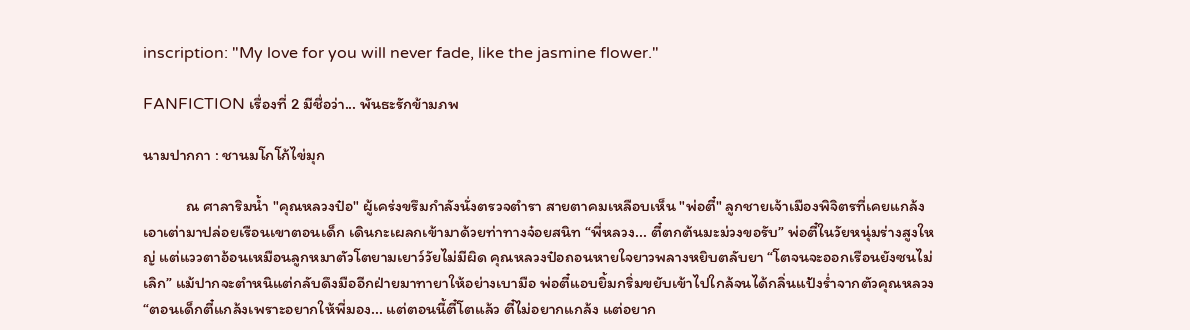inscription: "My love for you will never fade, like the jasmine flower."

FANFICTION เรื่องที่ 2 มีชื่อว่า... พันธะรักข้ามภพ

นามปากกา : ชานมโกโก้ไข่มุก

            ณ ศาลาริมน้ำ "คุณหลวงป๋อ" ผู้เคร่งขรึมกำลังนั่งตรวจตำรา สายตาคมเหลือบเห็น "พ่อตี๋" ลูกชายเจ้าเมืองพิจิตรที่เคยแกล้งเอาเต่ามาปล่อยเรือนเขาตอนเด็ก เดินกะเผลกเข้ามาด้วยท่าทางจ๋อยสนิท “พี่หลวง... ตี๋ตกต้นมะม่วงขอรับ” พ่อตี๋ในวัยหนุ่มร่างสูงใหญ่ แต่แววตาอ้อนเหมือนลูกหมาตัวโตยามเยาว์วัยไม่มีผิด คุณหลวงป๋อถอนหายใจยาวพลางหยิบตลับยา “โตจนจะออกเรือนยังซนไม่เลิก” แม้ปากจะตำหนิแต่กลับดึงมืออีกฝ่ายมาทายาให้อย่างเบามือ พ่อตี๋แอบยิ้มกริ่มขยับเข้าไปใกล้จนได้กลิ่นแป้งร่ำจากตัวคุณหลวง “ตอนเด็กตี๋แกล้งเพราะอยากให้พี่มอง... แต่ตอนนี้ตี๋โตแล้ว ตี๋ไม่อยากแกล้ง แต่อยาก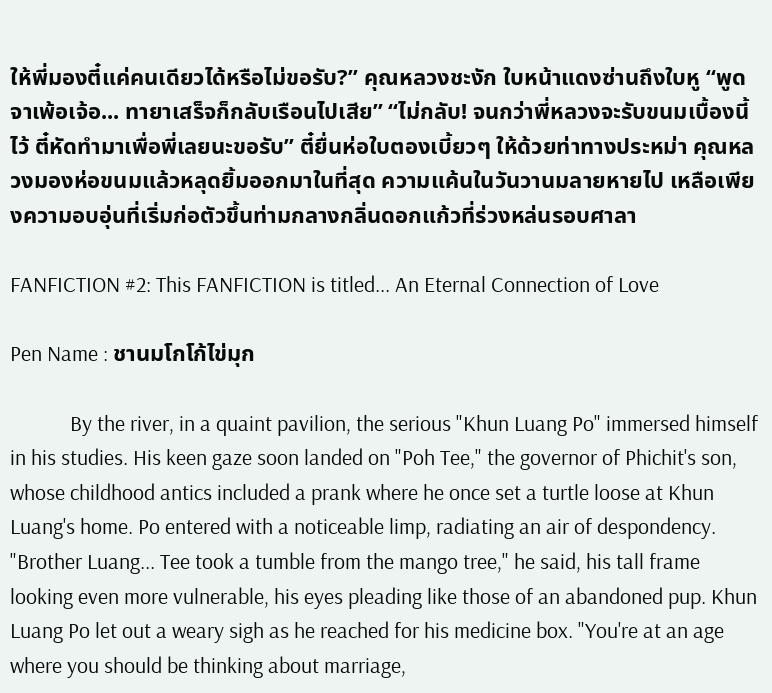ให้พี่มองตี๋แค่คนเดียวได้หรือไม่ขอรับ?” คุณหลวงชะงัก ใบหน้าแดงซ่านถึงใบหู “พูดจาเพ้อเจ้อ... ทายาเสร็จก็กลับเรือนไปเสีย” “ไม่กลับ! จนกว่าพี่หลวงจะรับขนมเบื้องนี้ไว้ ตี๋หัดทำมาเพื่อพี่เลยนะขอรับ” ตี๋ยื่นห่อใบตองเบี้ยวๆ ให้ด้วยท่าทางประหม่า คุณหลวงมองห่อขนมแล้วหลุดยิ้มออกมาในที่สุด ความแค้นในวันวานมลายหายไป เหลือเพียงความอบอุ่นที่เริ่มก่อตัวขึ้นท่ามกลางกลิ่นดอกแก้วที่ร่วงหล่นรอบศาลา

FANFICTION #2: This FANFICTION is titled... An Eternal Connection of Love

Pen Name : ชานมโกโก้ไข่มุก

            By the river, in a quaint pavilion, the serious "Khun Luang Po" immersed himself in his studies. His keen gaze soon landed on "Poh Tee," the governor of Phichit's son, whose childhood antics included a prank where he once set a turtle loose at Khun Luang's home. Po entered with a noticeable limp, radiating an air of despondency. "Brother Luang... Tee took a tumble from the mango tree," he said, his tall frame looking even more vulnerable, his eyes pleading like those of an abandoned pup. Khun Luang Po let out a weary sigh as he reached for his medicine box. "You're at an age where you should be thinking about marriage,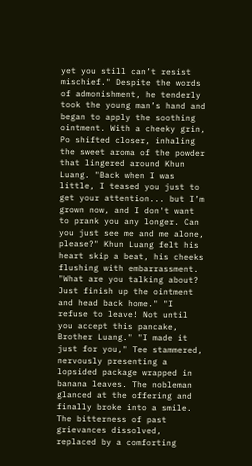yet you still can’t resist mischief." Despite the words of admonishment, he tenderly took the young man’s hand and began to apply the soothing ointment. With a cheeky grin, Po shifted closer, inhaling the sweet aroma of the powder that lingered around Khun Luang. "Back when I was little, I teased you just to get your attention... but I’m grown now, and I don't want to prank you any longer. Can you just see me and me alone, please?" Khun Luang felt his heart skip a beat, his cheeks flushing with embarrassment. "What are you talking about? Just finish up the ointment and head back home." "I refuse to leave! Not until you accept this pancake, Brother Luang." "I made it just for you," Tee stammered, nervously presenting a lopsided package wrapped in banana leaves. The nobleman glanced at the offering and finally broke into a smile. The bitterness of past grievances dissolved, replaced by a comforting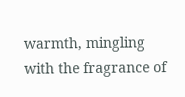warmth, mingling with the fragrance of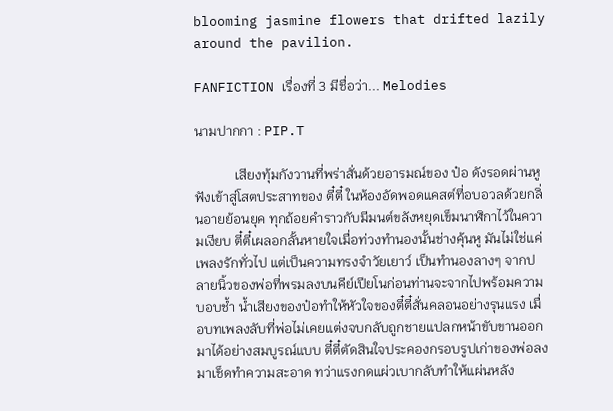blooming jasmine flowers that drifted lazily around the pavilion.

FANFICTION เรื่องที่ 3 มีชื่อว่า... Melodies

นามปากกา : PIP.T

            เสียงทุ้มกังวานที่พร่าสั่นด้วยอารมณ์ของ ป๋อ ดังรอดผ่านหูฟังเข้าสู่โสตประสาทของ ตี๋ตี๋ ในห้องอัดพอดแคสต์ที่อบอวลด้วยกลิ่นอายย้อนยุค ทุกถ้อยคำราวกับมีมนต์ขลังหยุดเข็มนาฬิกาไว้ในความเงียบ ตี๋ตี๋เผลอกลั้นหายใจเมื่อท่วงทำนองนั้นช่างคุ้นหู มันไม่ใช่แค่เพลงรักทั่วไป แต่เป็นความทรงจำวัยเยาว์ เป็นทำนองลางๆ จากปลายนิ้วของพ่อที่พรมลงบนคีย์เปียโนก่อนท่านจะจากไปพร้อมความบอบช้ำ น้ำเสียงของป๋อทำให้หัวใจของตี๋ตี๋สั่นคลอนอย่างรุนแรง เมื่อบทเพลงลับที่พ่อไม่เคยแต่งจบกลับถูกชายแปลกหน้าขับขานออกมาได้อย่างสมบูรณ์แบบ ตี๋ตี๋ตัดสินใจประคองกรอบรูปเก่าของพ่อลงมาเช็ดทำความสะอาด ทว่าแรงกดแผ่วเบากลับทำให้แผ่นหลัง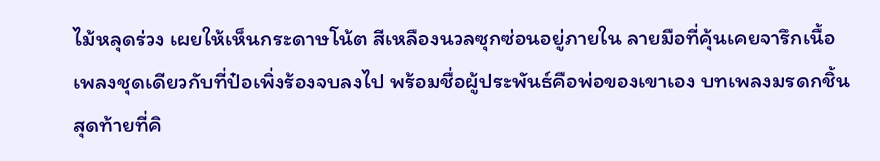ไม้หลุดร่วง เผยให้เห็นกระดาษโน้ต สีเหลืองนวลซุกซ่อนอยู่ภายใน ลายมือที่คุ้นเคยจารึกเนื้อเพลงชุดเดียวกับที่ป๋อเพิ่งร้องจบลงไป พร้อมชื่อผู้ประพันธ์คือพ่อของเขาเอง บทเพลงมรดกชิ้นสุดท้ายที่คิ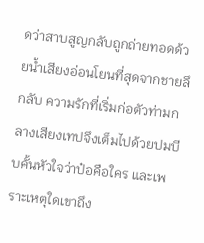ดว่าสาบสูญกลับถูกถ่ายทอดด้วยน้ำเสียงอ่อนโยนที่สุดจากชายลึกลับ ความรักที่เริ่มก่อตัวท่ามกลางเสียงเทปจึงเต็มไปด้วยปมบีบคั้นหัวใจว่าป๋อคือใคร และเพราะเหตุใดเขาถึง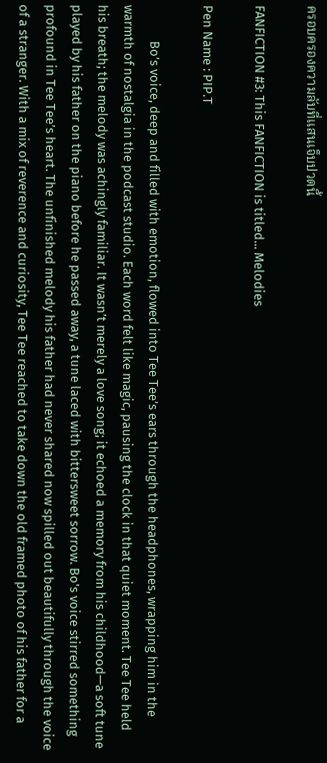ครอบครองความลับที่แสนเจ็บปวดนี้

FANFICTION #3: This FANFICTION is titled... Melodies

Pen Name : PIP.T

            Bo’s voice, deep and filled with emotion, flowed into Tee Tee’s ears through the headphones, wrapping him in the warmth of nostalgia in the podcast studio. Each word felt like magic, pausing the clock in that quiet moment. Tee Tee held his breath; the melody was achingly familiar. It wasn’t merely a love song; it echoed a memory from his childhood—a soft tune played by his father on the piano before he passed away, a tune laced with bittersweet sorrow. Bo's voice stirred something profound in Tee Tee’s heart. The unfinished melody his father had never shared now spilled out beautifully through the voice of a stranger. With a mix of reverence and curiosity, Tee Tee reached to take down the old framed photo of his father for a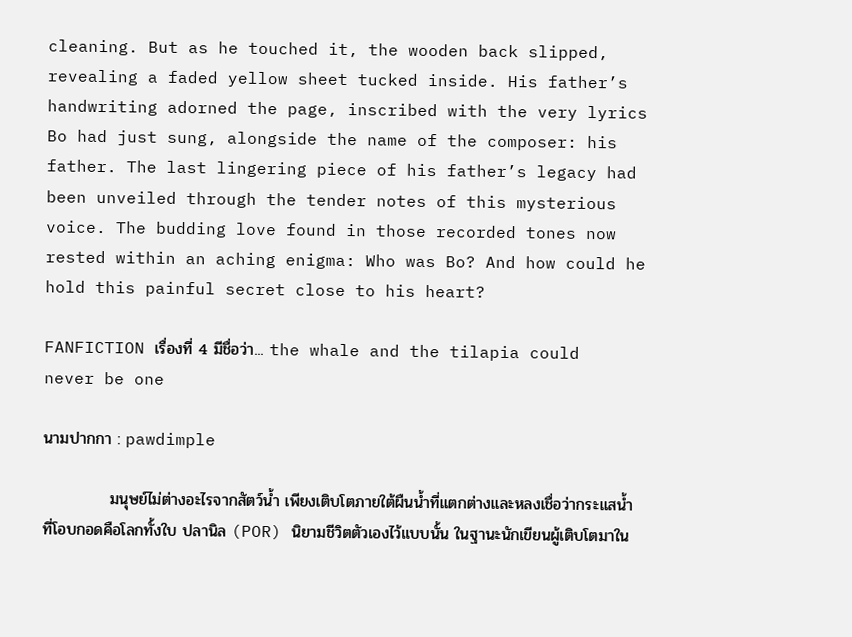cleaning. But as he touched it, the wooden back slipped, revealing a faded yellow sheet tucked inside. His father’s handwriting adorned the page, inscribed with the very lyrics Bo had just sung, alongside the name of the composer: his father. The last lingering piece of his father’s legacy had been unveiled through the tender notes of this mysterious voice. The budding love found in those recorded tones now rested within an aching enigma: Who was Bo? And how could he hold this painful secret close to his heart?

FANFICTION เรื่องที่ 4 มีชื่อว่า... the whale and the tilapia could never be one

นามปากกา : pawdimple

            มนุษย์ไม่ต่างอะไรจากสัตว์น้ำ เพียงเติบโตภายใต้ผืนน้ำที่แตกต่างและหลงเชื่อว่ากระแสน้ำที่โอบกอดคือโลกทั้งใบ ปลานิล (POR) นิยามชีวิตตัวเองไว้แบบนั้น ในฐานะนักเขียนผู้เติบโตมาใน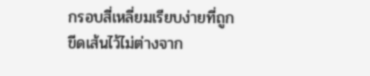กรอบสี่เหลี่ยมเรียบง่ายที่ถูกขีดเส้นไว้ไม่ต่างจาก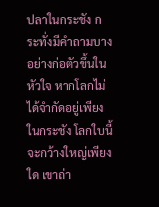ปลาในกระชัง กระทั่งมีคำถามบางอย่างก่อตัวขึ้นในหัวใจ หากโลกไม่ได้จำกัดอยู่เพียงในกระชัง โลกใบนี้จะกว้างใหญ่เพียงใด เขาถ่า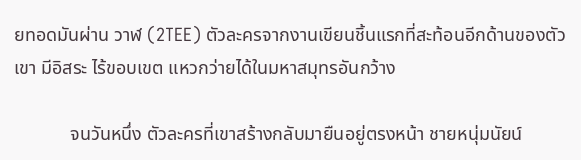ยทอดมันผ่าน วาฬ (2TEE) ตัวละครจากงานเขียนชิ้นแรกที่สะท้อนอีกด้านของตัวเขา มีอิสระ ไร้ขอบเขต แหวกว่ายได้ในมหาสมุทรอันกว้าง

            จนวันหนึ่ง ตัวละครที่เขาสร้างกลับมายืนอยู่ตรงหน้า ชายหนุ่มนัยน์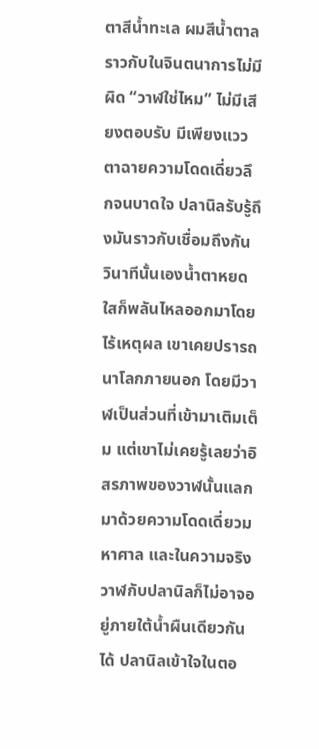ตาสีน้ำทะเล ผมสีน้ำตาล ราวกับในจินตนาการไม่มีผิด “วาฬใช่ไหม” ไม่มีเสียงตอบรับ มีเพียงแววตาฉายความโดดเดี่ยวลึกจนบาดใจ ปลานิลรับรู้ถึงมันราวกับเชื่อมถึงกัน วินาทีนั้นเองน้ำตาหยดใสก็พลันไหลออกมาโดยไร้เหตุผล เขาเคยปรารถนาโลกภายนอก โดยมีวาฬเป็นส่วนที่เข้ามาเติมเต็ม แต่เขาไม่เคยรู้เลยว่าอิสรภาพของวาฬนั้นแลกมาด้วยความโดดเดี่ยวมหาศาล และในความจริง วาฬกับปลานิลก็ไม่อาจอยู่ภายใต้น้ำผืนเดียวกันได้ ปลานิลเข้าใจในตอ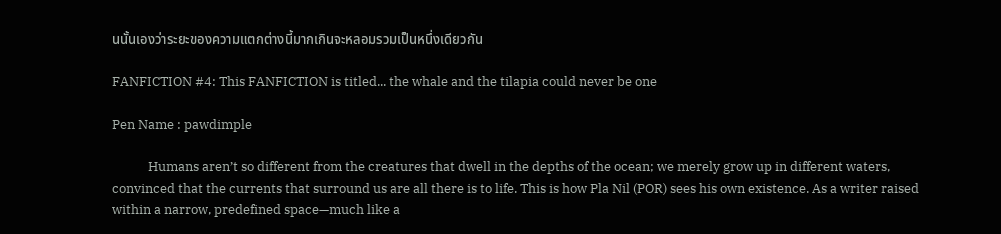นนั้นเองว่าระยะของความแตกต่างนี้มากเกินจะหลอมรวมเป็นหนึ่งเดียวกัน

FANFICTION #4: This FANFICTION is titled... the whale and the tilapia could never be one

Pen Name : pawdimple

            Humans aren’t so different from the creatures that dwell in the depths of the ocean; we merely grow up in different waters, convinced that the currents that surround us are all there is to life. This is how Pla Nil (POR) sees his own existence. As a writer raised within a narrow, predefined space—much like a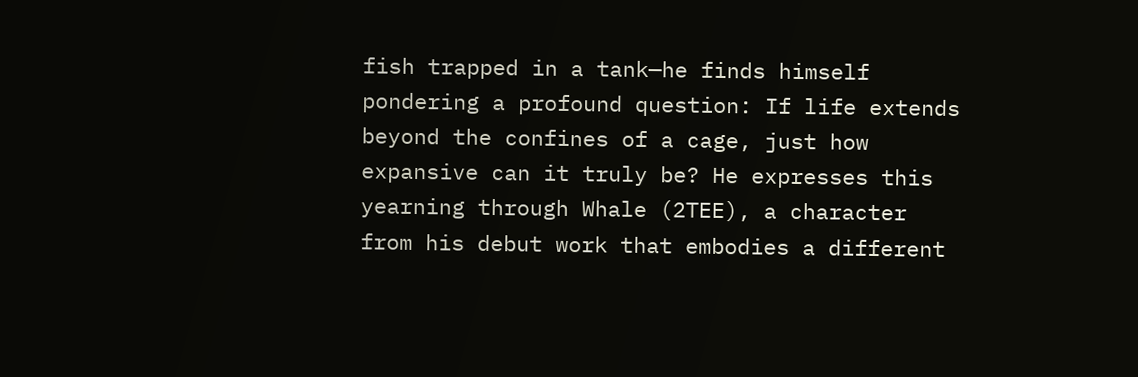fish trapped in a tank—he finds himself pondering a profound question: If life extends beyond the confines of a cage, just how expansive can it truly be? He expresses this yearning through Whale (2TEE), a character from his debut work that embodies a different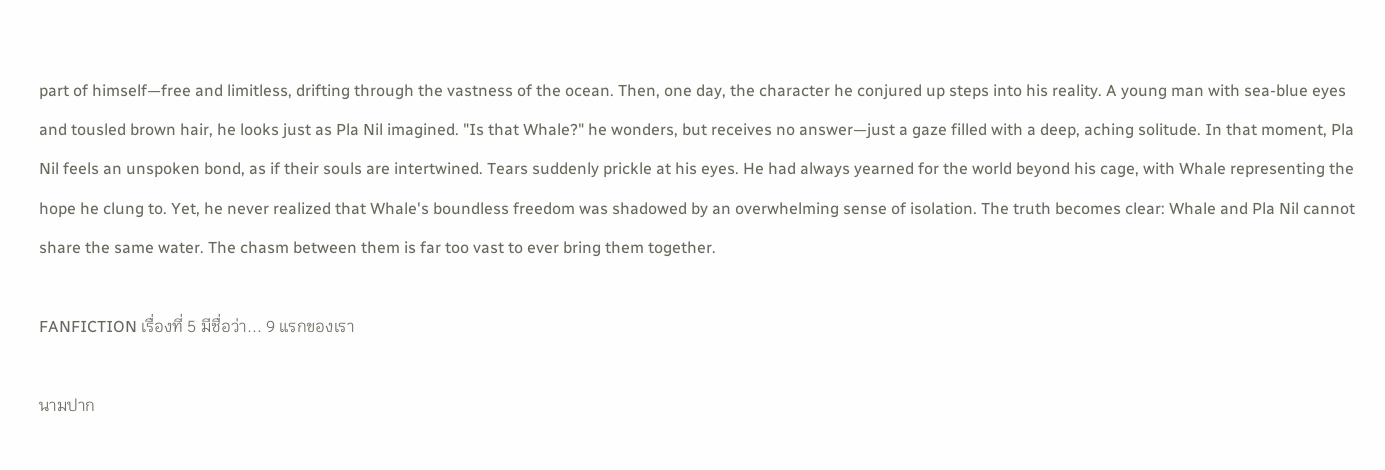part of himself—free and limitless, drifting through the vastness of the ocean. Then, one day, the character he conjured up steps into his reality. A young man with sea-blue eyes and tousled brown hair, he looks just as Pla Nil imagined. "Is that Whale?" he wonders, but receives no answer—just a gaze filled with a deep, aching solitude. In that moment, Pla Nil feels an unspoken bond, as if their souls are intertwined. Tears suddenly prickle at his eyes. He had always yearned for the world beyond his cage, with Whale representing the hope he clung to. Yet, he never realized that Whale's boundless freedom was shadowed by an overwhelming sense of isolation. The truth becomes clear: Whale and Pla Nil cannot share the same water. The chasm between them is far too vast to ever bring them together.

FANFICTION เรื่องที่ 5 มีชื่อว่า... 9 แรกของเรา

นามปาก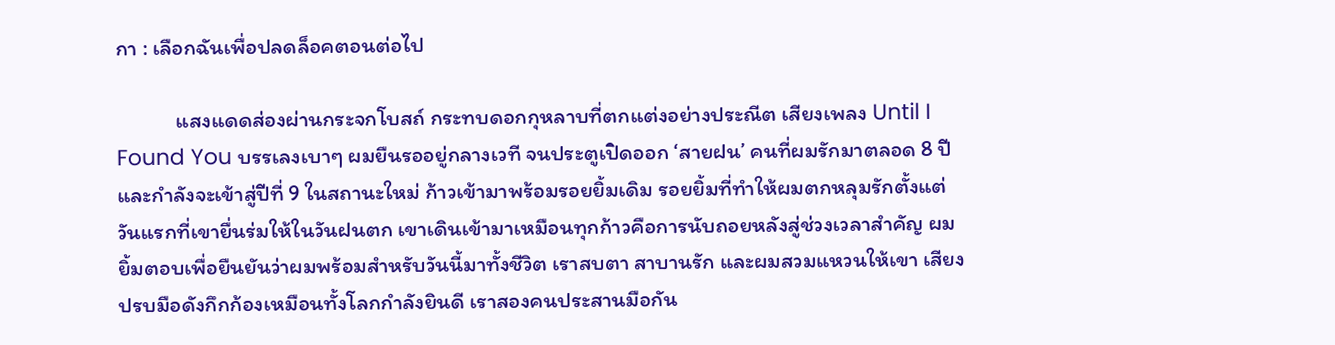กา : เลือกฉันเพื่อปลดล็อคตอนต่อไป

            แสงแดดส่องผ่านกระจกโบสถ์ กระทบดอกกุหลาบที่ตกแต่งอย่างประณีต เสียงเพลง Until I Found You บรรเลงเบาๆ ผมยืนรออยู่กลางเวที จนประตูเปิดออก ‘สายฝน’ คนที่ผมรักมาตลอด 8 ปีและกำลังจะเข้าสู่ปีที่ 9 ในสถานะใหม่ ก้าวเข้ามาพร้อมรอยยิ้มเดิม รอยยิ้มที่ทำให้ผมตกหลุมรักตั้งแต่วันแรกที่เขายื่นร่มให้ในวันฝนตก เขาเดินเข้ามาเหมือนทุกก้าวคือการนับถอยหลังสู่ช่วงเวลาสำคัญ ผมยิ้มตอบเพื่อยืนยันว่าผมพร้อมสำหรับวันนี้มาทั้งชีวิต เราสบตา สาบานรัก และผมสวมแหวนให้เขา เสียงปรบมือดังกึกก้องเหมือนทั้งโลกกำลังยินดี เราสองคนประสานมือกัน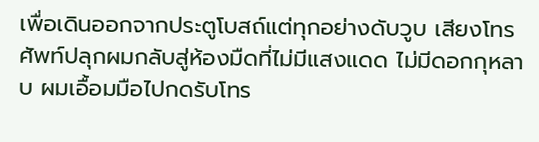เพื่อเดินออกจากประตูโบสถ์แต่ทุกอย่างดับวูบ เสียงโทรศัพท์ปลุกผมกลับสู่ห้องมืดที่ไม่มีแสงแดด ไม่มีดอกกุหลาบ ผมเอื้อมมือไปกดรับโทร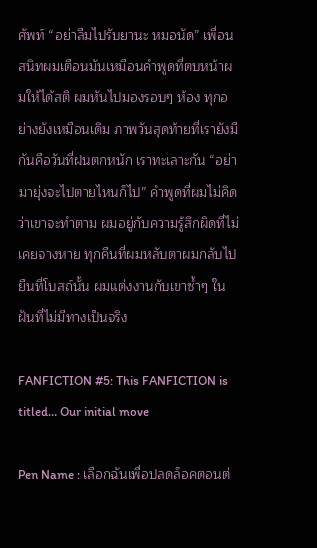ศัพท์ “อย่าลืมไปรับยานะ หมอนัด” เพื่อนสนิทผมเตือนมันเหมือนคำพูดที่ตบหน้าผมให้ได้สติ ผมหันไปมองรอบๆ ห้อง ทุกอย่างยังเหมือนเดิม ภาพวันสุดท้ายที่เรายังมีกันคือวันที่ฝนตกหนัก เราทะเลาะกัน “อย่ามายุ่งจะไปตายไหนก็ไป” คำพูดที่ผมไม่คิดว่าเขาจะทำตาม ผมอยู่กับความรู้สึกผิดที่ไม่เคยจางหาย ทุกคืนที่ผมหลับตาผมกลับไปยืนที่โบสถ์นั้น ผมแต่งงานกับเขาซ้ำๆ ในฝันที่ไม่มีทางเป็นจริง

FANFICTION #5: This FANFICTION is titled… Our initial move

Pen Name : เลือกฉันเพื่อปลดล็อคตอนต่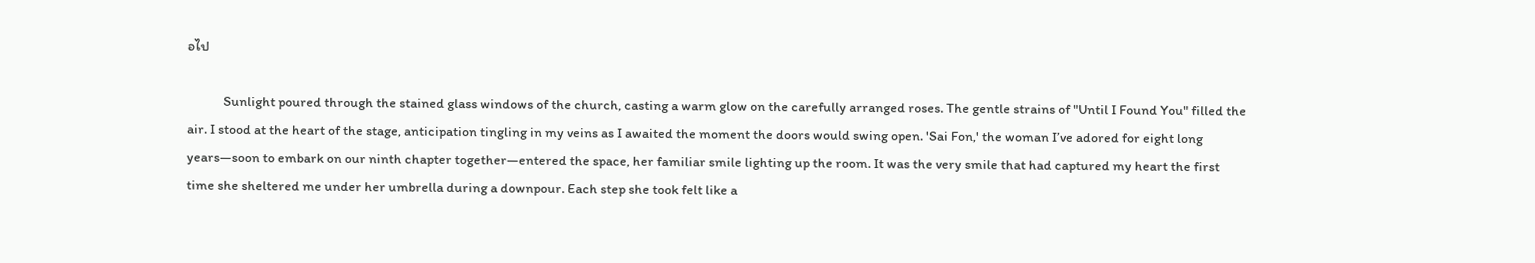อไป

            Sunlight poured through the stained glass windows of the church, casting a warm glow on the carefully arranged roses. The gentle strains of "Until I Found You" filled the air. I stood at the heart of the stage, anticipation tingling in my veins as I awaited the moment the doors would swing open. 'Sai Fon,' the woman I’ve adored for eight long years—soon to embark on our ninth chapter together—entered the space, her familiar smile lighting up the room. It was the very smile that had captured my heart the first time she sheltered me under her umbrella during a downpour. Each step she took felt like a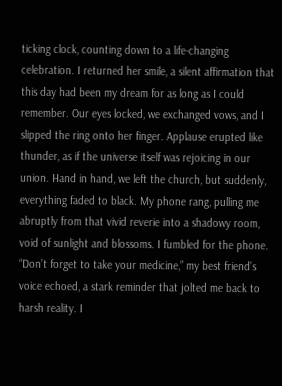ticking clock, counting down to a life-changing celebration. I returned her smile, a silent affirmation that this day had been my dream for as long as I could remember. Our eyes locked, we exchanged vows, and I slipped the ring onto her finger. Applause erupted like thunder, as if the universe itself was rejoicing in our union. Hand in hand, we left the church, but suddenly, everything faded to black. My phone rang, pulling me abruptly from that vivid reverie into a shadowy room, void of sunlight and blossoms. I fumbled for the phone. “Don’t forget to take your medicine,” my best friend’s voice echoed, a stark reminder that jolted me back to harsh reality. I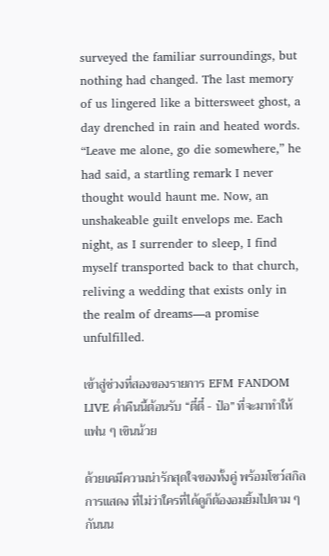surveyed the familiar surroundings, but nothing had changed. The last memory of us lingered like a bittersweet ghost, a day drenched in rain and heated words. “Leave me alone, go die somewhere,” he had said, a startling remark I never thought would haunt me. Now, an unshakeable guilt envelops me. Each night, as I surrender to sleep, I find myself transported back to that church, reliving a wedding that exists only in the realm of dreams—a promise unfulfilled.

เข้าสู่ช่วงที่สองของรายการ EFM FANDOM LIVE ค่ำคืนนี้ต้อนรับ “ตี๋ตี๋ - ป๋อ” ที่จะมาทำให้แฟน ๆ เขินน้วย

ด้วยเคมีความน่ารักสุดใจของทั้งคู่ พร้อมโชว์สกิลการแสดง ที่ไม่ว่าใครที่ได้ดูก็ต้องอมยิ้มไปตาม ๆ กันนน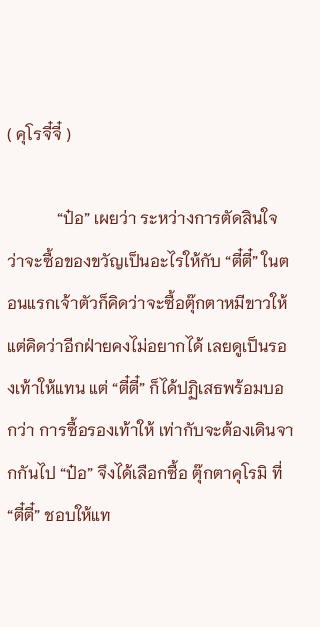( คุโรจี๋จี๋ )

            “ป๋อ” เผยว่า ระหว่างการตัดสินใจว่าจะซื้อของขวัญเป็นอะไรให้กับ “ตี๋ตี๋” ในตอนแรกเจ้าตัวก็คิดว่าจะซื้อตุ๊กตาหมีขาวให้ แต่คิดว่าอีกฝ่ายคงไม่อยากได้ เลยดูเป็นรองเท้าให้แทน แต่ “ตี๋ตี๋” ก็ได้ปฏิเสธพร้อมบอกว่า การซื้อรองเท้าให้ เท่ากับจะต้องเดินจากกันไป “ป๋อ” จึงได้เลือกซื้อ ตุ๊กตาคุโรมิ ที่ “ตี๋ตี๋” ชอบให้แท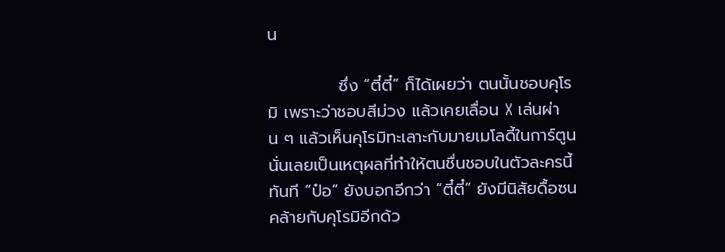น

            ซึ่ง “ตี๋ตี๋” ก็ได้เผยว่า ตนนั้นชอบคุโรมิ เพราะว่าชอบสีม่วง แล้วเคยเลื่อน X เล่นผ่าน ๆ แล้วเห็นคุโรมิทะเลาะกับมายเมโลดี้ในการ์ตูน นั่นเลยเป็นเหตุผลที่ทำให้ตนชื่นชอบในตัวละครนี้ทันที “ป๋อ” ยังบอกอีกว่า “ตี๋ตี๋” ยังมีนิสัยดื้อซนคล้ายกับคุโรมิอีกด้ว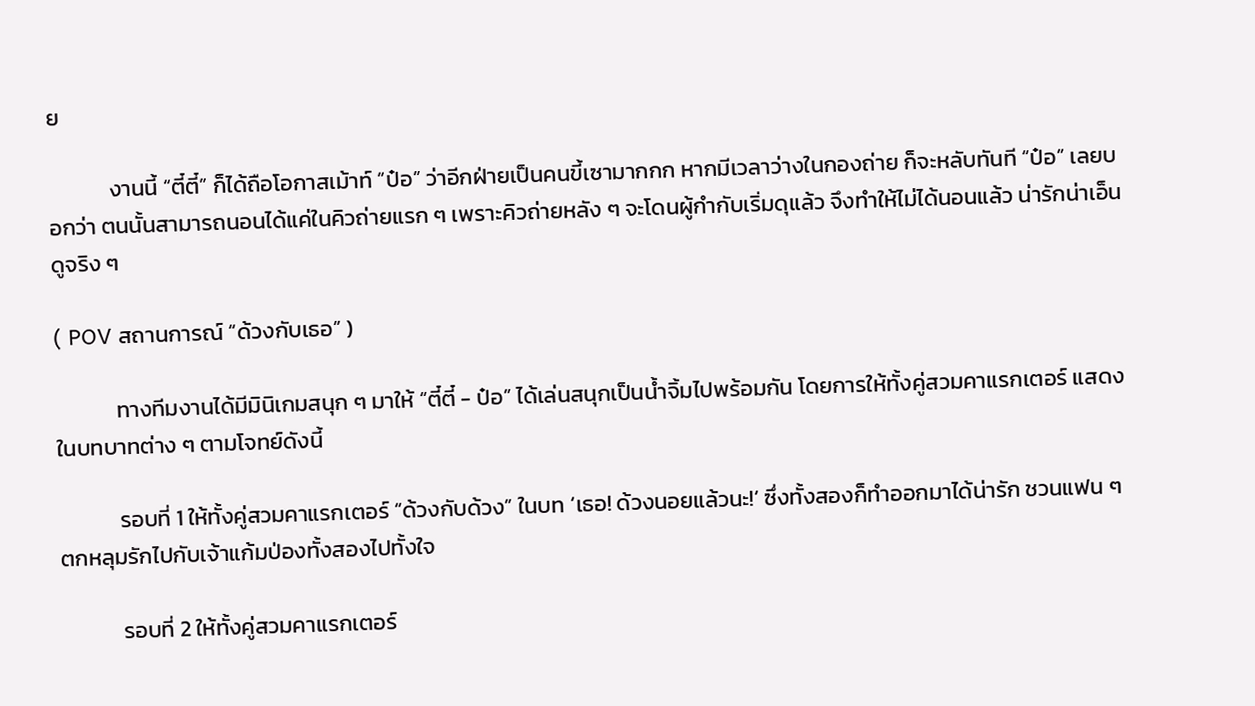ย

            งานนี้ “ตี๋ตี๋” ก็ได้ถือโอกาสเม้าท์ “ป๋อ” ว่าอีกฝ่ายเป็นคนขี้เซามากกก หากมีเวลาว่างในกองถ่าย ก็จะหลับทันที “ป๋อ” เลยบอกว่า ตนนั้นสามารถนอนได้แค่ในคิวถ่ายแรก ๆ เพราะคิวถ่ายหลัง ๆ จะโดนผู้กำกับเริ่มดุแล้ว จึงทำให้ไม่ได้นอนแล้ว น่ารักน่าเอ็นดูจริง ๆ

( POV สถานการณ์ “ด้วงกับเธอ” )

            ทางทีมงานได้มีมินิเกมสนุก ๆ มาให้ “ตี๋ตี๋ - ป๋อ” ได้เล่นสนุกเป็นน้ำจิ้มไปพร้อมกัน โดยการให้ทั้งคู่สวมคาแรกเตอร์ แสดงในบทบาทต่าง ๆ ตามโจทย์ดังนี้

            รอบที่ 1 ให้ทั้งคู่สวมคาแรกเตอร์ “ด้วงกับด้วง” ในบท ‘เธอ! ด้วงนอยแล้วนะ!’ ซึ่งทั้งสองก็ทำออกมาได้น่ารัก ชวนแฟน ๆ ตกหลุมรักไปกับเจ้าแก้มป่องทั้งสองไปทั้งใจ

            รอบที่ 2 ให้ทั้งคู่สวมคาแรกเตอร์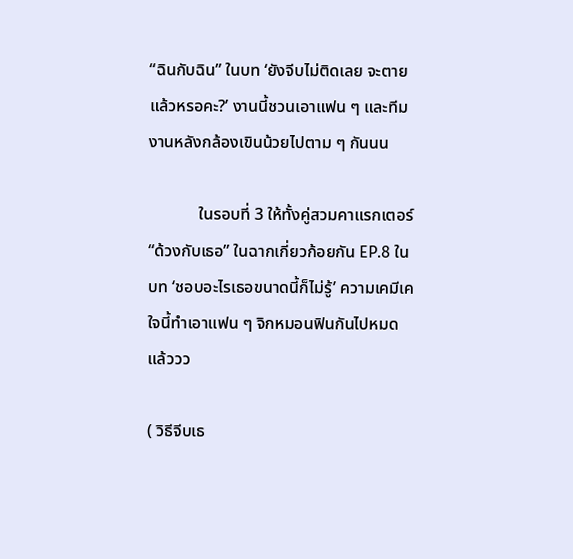“ฉินกับฉิน” ในบท ‘ยังจีบไม่ติดเลย จะตายแล้วหรอคะ?’ งานนี้ชวนเอาแฟน ๆ และทีมงานหลังกล้องเขินน้วยไปตาม ๆ กันนน

            ในรอบที่ 3 ให้ทั้งคู่สวมคาแรกเตอร์ “ด้วงกับเธอ” ในฉากเกี่ยวก้อยกัน EP.8 ในบท ‘ชอบอะไรเธอขนาดนี้ก็ไม่รู้’ ความเคมีเคใจนี้ทำเอาแฟน ๆ จิกหมอนฟินกันไปหมดแล้ววว

( วิธีจีบเธ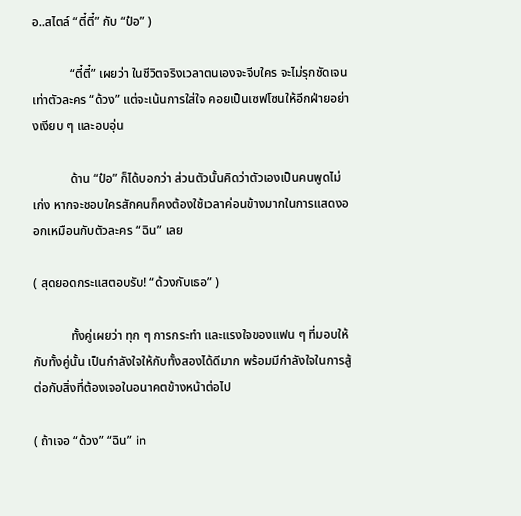อ..สไตล์ “ตี๋ตี๋” กับ “ป๋อ” )

            “ตี๋ตี๋” เผยว่า ในชีวิตจริงเวลาตนเองจะจีบใคร จะไม่รุกชัดเจนเท่าตัวละคร “ด้วง” แต่จะเน้นการใส่ใจ คอยเป็นเซฟโซนให้อีกฝ่ายอย่างเงียบ ๆ และอบอุ่น

            ด้าน “ป๋อ” ก็ได้บอกว่า ส่วนตัวนั้นคิดว่าตัวเองเป็นคนพูดไม่เก่ง หากจะชอบใครสักคนก็คงต้องใช้เวลาค่อนข้างมากในการแสดงออกเหมือนกับตัวละคร “ฉิน” เลย

( สุดยอดกระแสตอบรับ! “ด้วงกับเธอ” )

            ทั้งคู่เผยว่า ทุก ๆ การกระทำ และแรงใจของแฟน ๆ ที่มอบให้กับทั้งคู่นั้น เป็นกำลังใจให้กับทั้งสองได้ดีมาก พร้อมมีกำลังใจในการสู้ต่อกับสิ่งที่ต้องเจอในอนาคตข้างหน้าต่อไป

( ถ้าเจอ “ด้วง” “ฉิน” in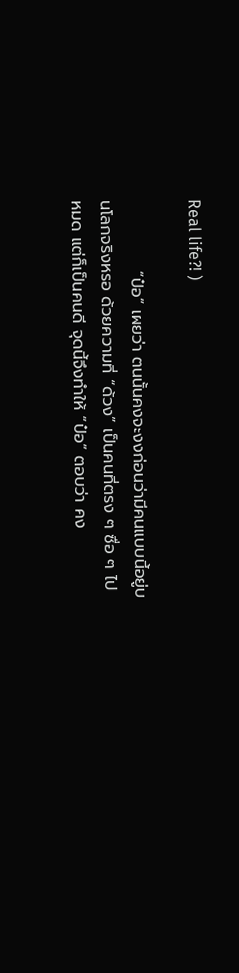Real life?! )

            “ป๋อ” เผยว่า ตนนั้นคงจะงงก่อนว่ามีคนแบบนี้อยู่บนโลกจริงหรอ ด้วยความที่ “ด้วง” เป็นคนที่ตรง ๆ ซื่อ ๆ ไปหมด แต่ก็เป็นคนดี จุดนี้จึงทำให้ “ป๋อ” ตอบว่า คง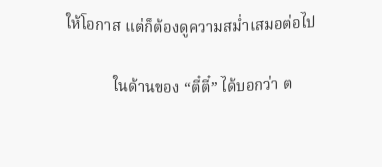ให้โอกาส แต่ก็ต้องดูความสม่ำเสมอต่อไป

            ในด้านของ “ตี๋ตี๋” ได้บอกว่า ต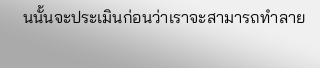นนั้นจะประเมินก่อนว่าเราจะสามารถทำลาย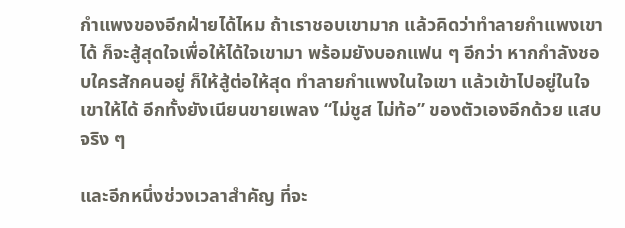กำแพงของอีกฝ่ายได้ไหม ถ้าเราชอบเขามาก แล้วคิดว่าทำลายกำแพงเขาได้ ก็จะสู้สุดใจเพื่อให้ได้ใจเขามา พร้อมยังบอกแฟน ๆ อีกว่า หากกำลังชอบใครสักคนอยู่ ก็ให้สู้ต่อให้สุด ทำลายกำแพงในใจเขา แล้วเข้าไปอยู่ในใจเขาให้ได้ อีกทั้งยังเนียนขายเพลง “ไม่ชูส ไม่ท้อ” ของตัวเองอีกด้วย แสบจริง ๆ

และอีกหนึ่งช่วงเวลาสำคัญ ที่จะ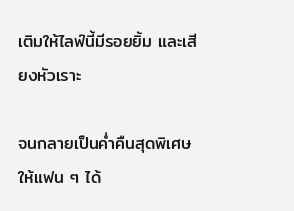เติมให้ไลฟ์นี้มีรอยยิ้ม และเสียงหัวเราะ

จนกลายเป็นค่ำคืนสุดพิเศษให้แฟน ๆ ได้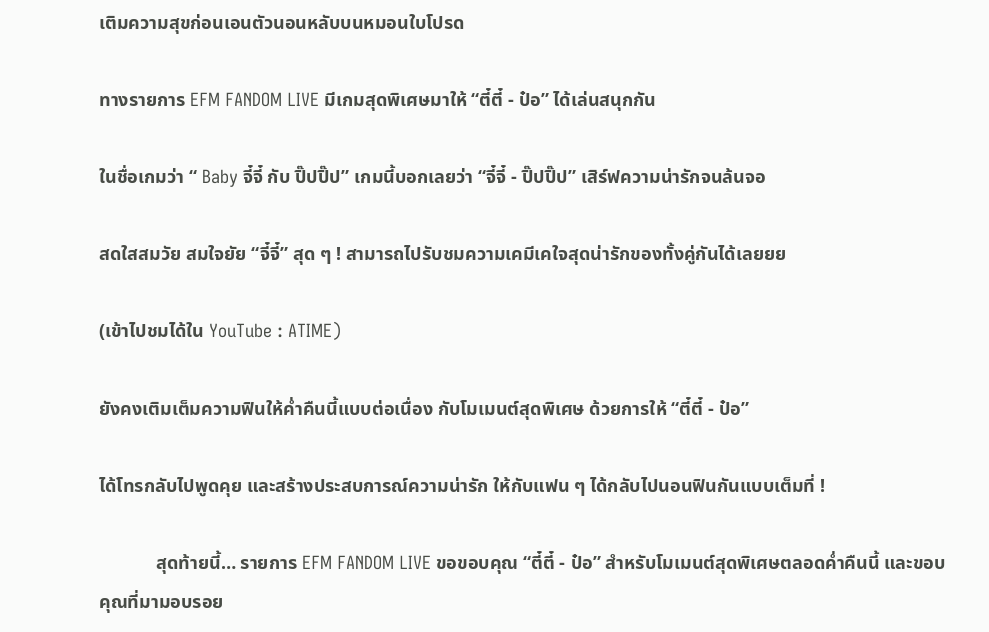เติมความสุขก่อนเอนตัวนอนหลับบนหมอนใบโปรด

ทางรายการ EFM FANDOM LIVE มีเกมสุดพิเศษมาให้ “ตี๋ตี๋ - ป๋อ” ได้เล่นสนุกกัน

ในชื่อเกมว่า “ Baby จี๋จี๋ กับ ปิ๊ปปิ๊ป” เกมนี้บอกเลยว่า “จี๋จี๋ - ปิ๊ปปิ๊ป” เสิร์ฟความน่ารักจนล้นจอ

สดใสสมวัย สมใจยัย “จี๋จี๋” สุด ๆ ! สามารถไปรับชมความเคมีเคใจสุดน่ารักของทั้งคู่กันได้เลยยย

(เข้าไปชมได้ใน YouTube : ATIME)

ยังคงเติมเต็มความฟินให้ค่ำคืนนี้แบบต่อเนื่อง กับโมเมนต์สุดพิเศษ ด้วยการให้ “ตี๋ตี๋ - ป๋อ”

ได้โทรกลับไปพูดคุย และสร้างประสบการณ์ความน่ารัก ให้กับแฟน ๆ ได้กลับไปนอนฟินกันแบบเต็มที่ !

            สุดท้ายนี้… รายการ EFM FANDOM LIVE ขอขอบคุณ “ตี๋ตี๋ - ป๋อ” สำหรับโมเมนต์สุดพิเศษตลอดค่ำคืนนี้ และขอบคุณที่มามอบรอย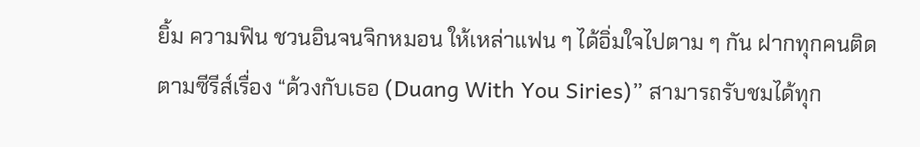ยิ้ม ความฟิน ชวนอินจนจิกหมอน ให้เหล่าแฟน ๆ ได้อิ่มใจไปตาม ๆ กัน ฝากทุกคนติดตามซีรีส์เรื่อง “ด้วงกับเธอ (Duang With You Siries)” สามารถรับชมได้ทุก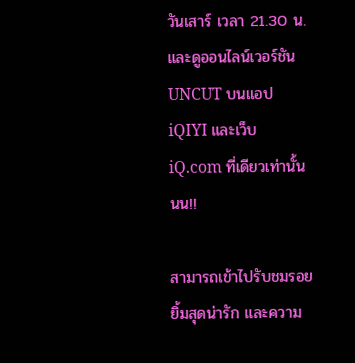วันเสาร์ เวลา 21.30 น. และดูออนไลน์เวอร์ชัน UNCUT บนแอป iQIYI และเว็บ iQ.com ที่เดียวเท่านั้นนน!!

สามารถเข้าไปรับชมรอยยิ้มสุดน่ารัก และความ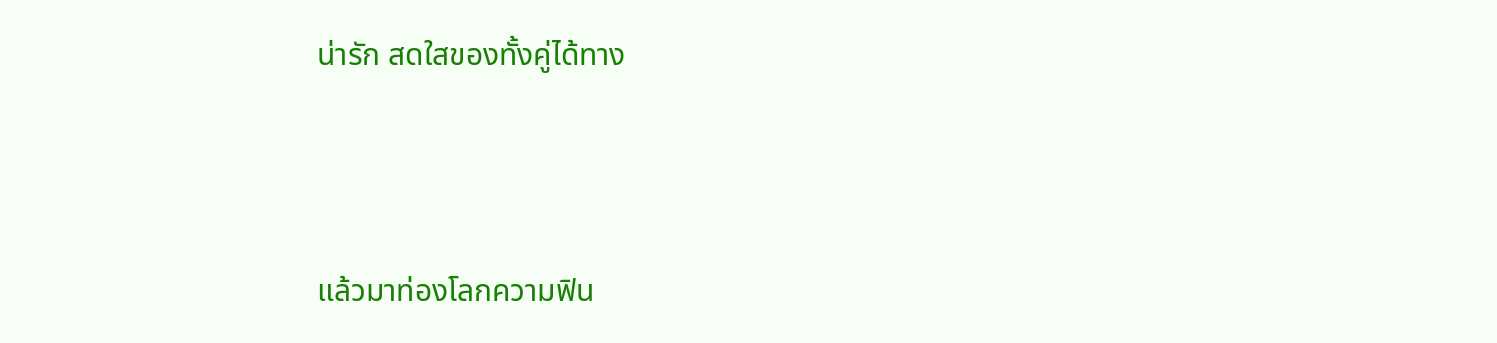น่ารัก สดใสของทั้งคู่ได้ทาง



แล้วมาท่องโลกความฟิน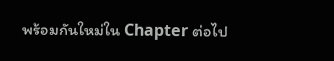พร้อมกันใหม่ใน Chapter ต่อไป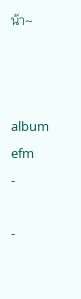น้า~



album
efm
-

-